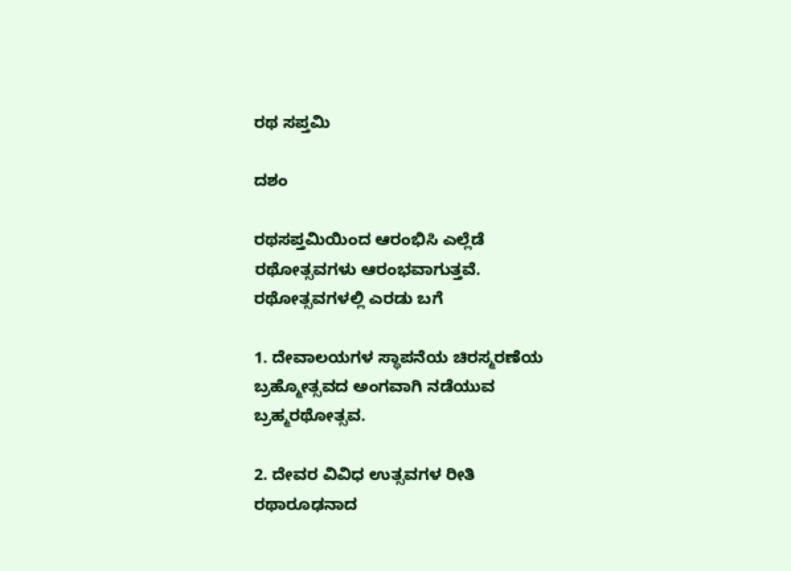ರಥ ಸಪ್ತಮಿ

ದಶಂ

ರಥಸಪ್ತಮಿಯಿಂದ ಆರಂಭಿಸಿ ಎಲ್ಲೆಡೆ ರಥೋತ್ಸವಗಳು ಆರಂಭವಾಗುತ್ತವೆ. ರಥೋತ್ಸವಗಳಲ್ಲಿ ಎರಡು ಬಗೆ

1. ದೇವಾಲಯಗಳ ಸ್ಥಾಪನೆಯ ಚಿರಸ್ಮರಣೆಯ ಬ್ರಹ್ಮೋತ್ಸವದ ಅಂಗವಾಗಿ ನಡೆಯುವ ಬ್ರಹ್ಮರಥೋತ್ಸವ.

2. ದೇವರ ವಿವಿಧ ಉತ್ಸವಗಳ ರೀತಿ ರಥಾರೂಢನಾದ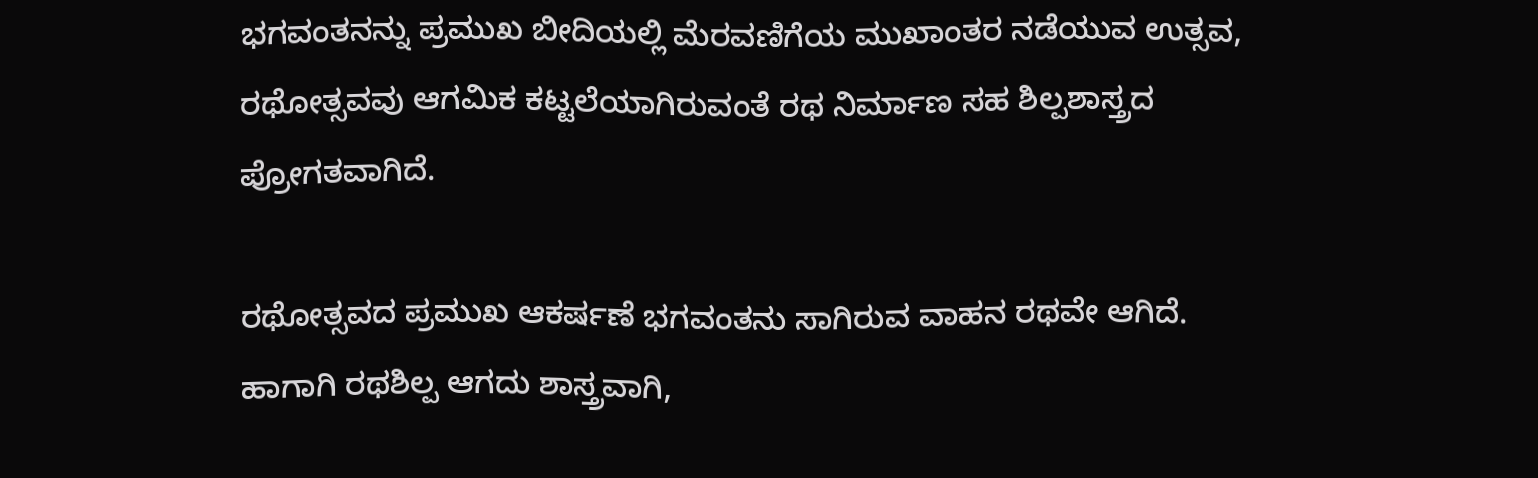ಭಗವಂತನನ್ನು ಪ್ರಮುಖ ಬೀದಿಯಲ್ಲಿ ಮೆರವಣಿಗೆಯ ಮುಖಾಂತರ ನಡೆಯುವ ಉತ್ಸವ, ರಥೋತ್ಸವವು ಆಗಮಿಕ ಕಟ್ಟಲೆಯಾಗಿರುವಂತೆ ರಥ ನಿರ್ಮಾಣ ಸಹ ಶಿಲ್ಪಶಾಸ್ತ್ರದ ಪ್ರೋಗತವಾಗಿದೆ.

ರಥೋತ್ಸವದ ಪ್ರಮುಖ ಆಕರ್ಷಣೆ ಭಗವಂತನು ಸಾಗಿರುವ ವಾಹನ ರಥವೇ ಆಗಿದೆ. ಹಾಗಾಗಿ ರಥಶಿಲ್ಪ ಆಗದು ಶಾಸ್ತ್ರವಾಗಿ,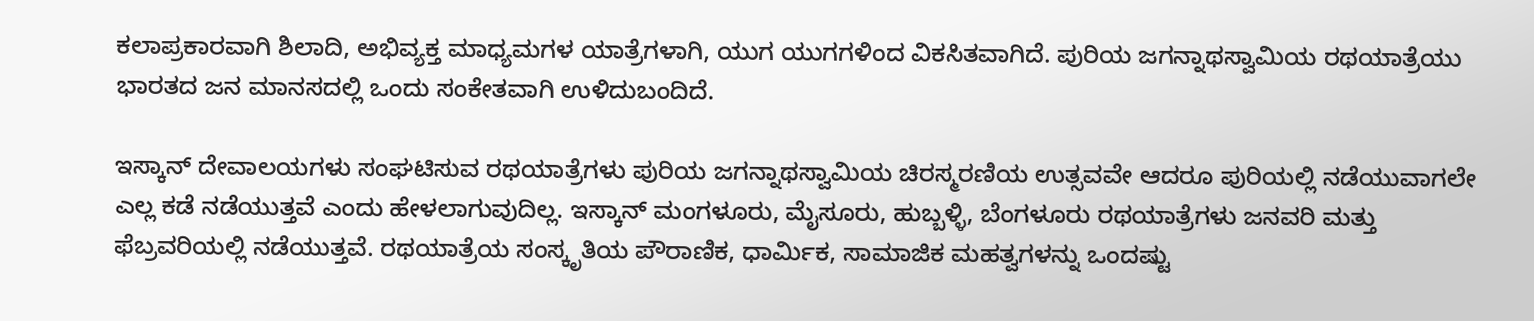ಕಲಾಪ್ರಕಾರವಾಗಿ ಶಿಲಾದಿ, ಅಭಿವ್ಯಕ್ತ ಮಾಧ್ಯಮಗಳ ಯಾತ್ರೆಗಳಾಗಿ, ಯುಗ ಯುಗಗಳಿಂದ ವಿಕಸಿತವಾಗಿದೆ. ಪುರಿಯ ಜಗನ್ನಾಥಸ್ವಾಮಿಯ ರಥಯಾತ್ರೆಯು ಭಾರತದ ಜನ ಮಾನಸದಲ್ಲಿ ಒಂದು ಸಂಕೇತವಾಗಿ ಉಳಿದುಬಂದಿದೆ.

ಇಸ್ಕಾನ್ ದೇವಾಲಯಗಳು ಸಂಘಟಿಸುವ ರಥಯಾತ್ರೆಗಳು ಪುರಿಯ ಜಗನ್ನಾಥಸ್ವಾಮಿಯ ಚಿರಸ್ಮರಣಿಯ ಉತ್ಸವವೇ ಆದರೂ ಪುರಿಯಲ್ಲಿ ನಡೆಯುವಾಗಲೇ ಎಲ್ಲ ಕಡೆ ನಡೆಯುತ್ತವೆ ಎಂದು ಹೇಳಲಾಗುವುದಿಲ್ಲ. ಇಸ್ಕಾನ್ ಮಂಗಳೂರು, ಮೈಸೂರು, ಹುಬ್ಬಳ್ಳಿ, ಬೆಂಗಳೂರು ರಥಯಾತ್ರೆಗಳು ಜನವರಿ ಮತ್ತು ಫೆಬ್ರವರಿಯಲ್ಲಿ ನಡೆಯುತ್ತವೆ. ರಥಯಾತ್ರೆಯ ಸಂಸ್ಕೃತಿಯ ಪೌರಾಣಿಕ, ಧಾರ್ಮಿಕ, ಸಾಮಾಜಿಕ ಮಹತ್ವಗಳನ್ನು ಒಂದಷ್ಟು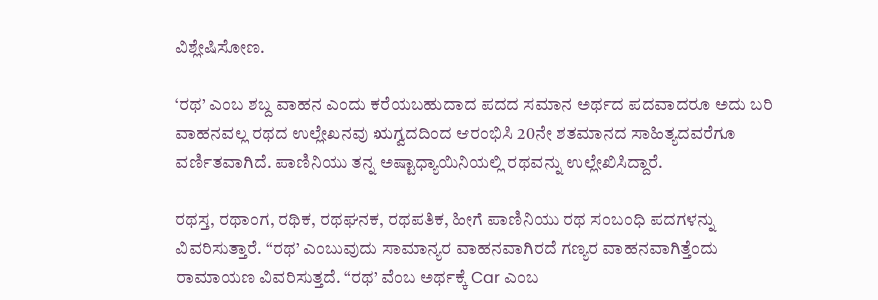ವಿಶ್ಲೇಷಿಸೋಣ.

‘ರಥ’ ಎಂಬ ಶಬ್ದ ವಾಹನ ಎಂದು ಕರೆಯಬಹುದಾದ ಪದದ ಸಮಾನ ಅರ್ಥದ ಪದವಾದರೂ ಅದು ಬರಿ ವಾಹನವಲ್ಲ ರಥದ ಉಲ್ಲೇಖನವು ಋಗ್ವದದಿಂದ ಆರಂಭಿಸಿ 20ನೇ ಶತಮಾನದ ಸಾಹಿತ್ಯದವರೆಗೂ ವರ್ಣಿತವಾಗಿದೆ. ಪಾಣಿನಿಯು ತನ್ನ ಅಷ್ಟಾಧ್ಯಾಯಿನಿಯಲ್ಲಿ ರಥವನ್ನು ಉಲ್ಲೇಖಿಸಿದ್ದಾರೆ.

ರಥಸ್ತ, ರಥಾಂಗ, ರಥಿಕ, ರಥಘನಕ, ರಥಪತಿಕ, ಹೀಗೆ ಪಾಣಿನಿಯು ರಥ ಸಂಬಂಧಿ ಪದಗಳನ್ನು ವಿವರಿಸುತ್ತಾರೆ. “ರಥ’ ಎಂಬುವುದು ಸಾಮಾನ್ಯರ ವಾಹನವಾಗಿರದೆ ಗಣ್ಯರ ವಾಹನವಾಗಿತ್ತೆಂದು ರಾಮಾಯಣ ವಿವರಿಸುತ್ತದೆ. “ರಥ’ ವೆಂಬ ಅರ್ಥಕ್ಕೆ Car ಎಂಬ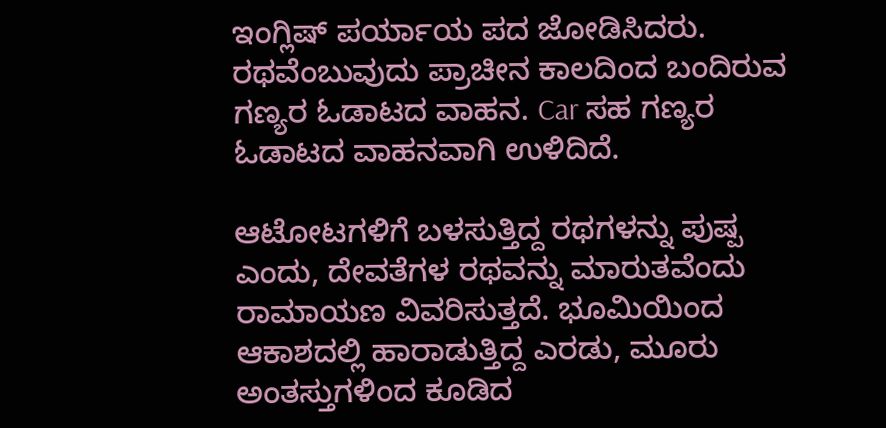ಇಂಗ್ಲಿಷ್ ಪರ್ಯಾಯ ಪದ ಜೋಡಿಸಿದರು. ರಥವೆಂಬುವುದು ಪ್ರಾಚೀನ ಕಾಲದಿಂದ ಬಂದಿರುವ ಗಣ್ಯರ ಓಡಾಟದ ವಾಹನ. Car ಸಹ ಗಣ್ಯರ ಓಡಾಟದ ವಾಹನವಾಗಿ ಉಳಿದಿದೆ.

ಆಟೋಟಗಳಿಗೆ ಬಳಸುತ್ತಿದ್ದ ರಥಗಳನ್ನು ಪುಷ್ಪ ಎಂದು, ದೇವತೆಗಳ ರಥವನ್ನು ಮಾರುತವೆಂದು ರಾಮಾಯಣ ವಿವರಿಸುತ್ತದೆ. ಭೂಮಿಯಿಂದ ಆಕಾಶದಲ್ಲಿ ಹಾರಾಡುತ್ತಿದ್ದ ಎರಡು, ಮೂರು ಅಂತಸ್ತುಗಳಿಂದ ಕೂಡಿದ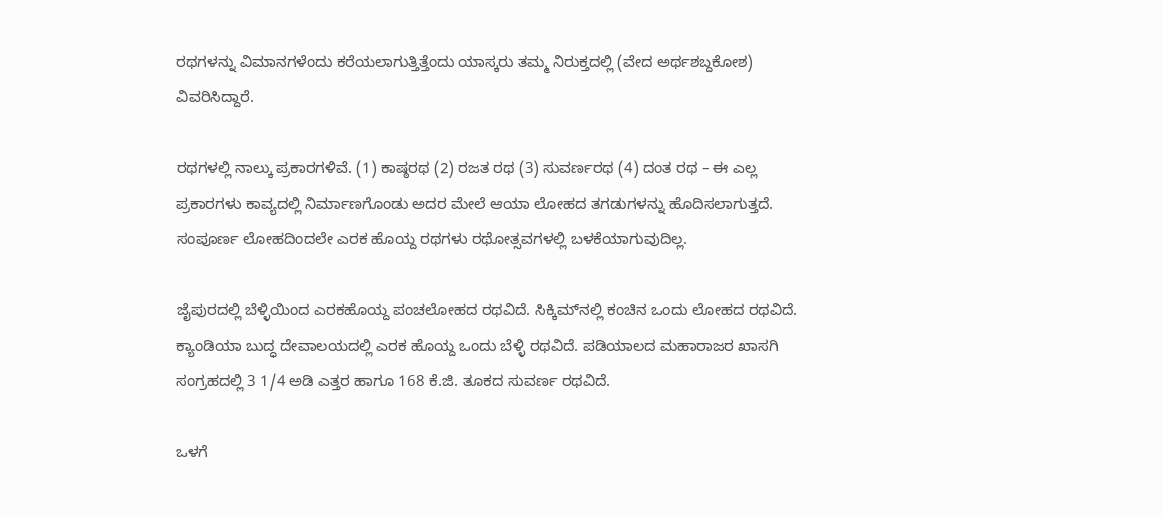ರಥಗಳನ್ನು ವಿಮಾನಗಳೆಂದು ಕರೆಯಲಾಗುತ್ತಿತ್ತೆಂದು ಯಾಸ್ಕರು ತಮ್ಮ ನಿರುಕ್ತದಲ್ಲಿ (ವೇದ ಅರ್ಥಶಬ್ದಕೋಶ) ವಿವರಿಸಿದ್ದಾರೆ.

ರಥಗಳಲ್ಲಿ ನಾಲ್ಕು ಪ್ರಕಾರಗಳಿವೆ. (1) ಕಾಷ್ಠರಥ (2) ರಜತ ರಥ (3) ಸುವರ್ಣರಥ (4) ದಂತ ರಥ – ಈ ಎಲ್ಲ ಪ್ರಕಾರಗಳು ಕಾವ್ಯದಲ್ಲಿ ನಿರ್ಮಾಣಗೊಂಡು ಅದರ ಮೇಲೆ ಆಯಾ ಲೋಹದ ತಗಡುಗಳನ್ನು ಹೊದಿಸಲಾಗುತ್ತದೆ. ಸಂಪೂರ್ಣ ಲೋಹದಿಂದಲೇ ಎರಕ ಹೊಯ್ದ ರಥಗಳು ರಥೋತ್ಸವಗಳಲ್ಲಿ ಬಳಕೆಯಾಗುವುದಿಲ್ಲ.

ಜೈಪುರದಲ್ಲಿ ಬೆಳ್ಳಿಯಿಂದ ಎರಕಹೊಯ್ದ ಪಂಚಲೋಹದ ರಥವಿದೆ. ಸಿಕ್ಕಿಮ್‌ನಲ್ಲಿ ಕಂಚಿನ ಒಂದು ಲೋಹದ ರಥವಿದೆ. ಕ್ಯಾಂಡಿಯಾ ಬುದ್ಧ ದೇವಾಲಯದಲ್ಲಿ ಎರಕ ಹೊಯ್ದ ಒಂದು ಬೆಳ್ಳಿ ರಥವಿದೆ. ಪಡಿಯಾಲದ ಮಹಾರಾಜರ ಖಾಸಗಿ ಸಂಗ್ರಹದಲ್ಲಿ 3 1/4 ಅಡಿ ಎತ್ತರ ಹಾಗೂ 168 ಕೆ.ಜಿ. ತೂಕದ ಸುವರ್ಣ ರಥವಿದೆ.

ಒಳಗೆ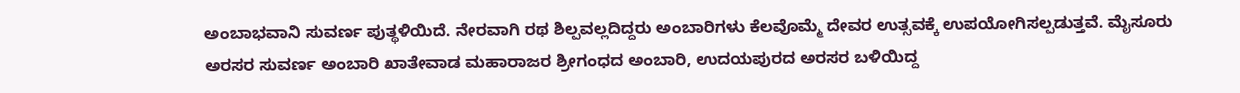ಅಂಬಾಭವಾನಿ ಸುವರ್ಣ ಪುತ್ಥಳಿಯಿದೆ. ನೇರವಾಗಿ ರಥ ಶಿಲ್ಪವಲ್ಲದಿದ್ದರು ಅಂಬಾರಿಗಳು ಕೆಲವೊಮ್ಮೆ ದೇವರ ಉತ್ಸವಕ್ಕೆ ಉಪಯೋಗಿಸಲ್ಪಡುತ್ತವೆ. ಮೈಸೂರು ಅರಸರ ಸುವರ್ಣ ಅಂಬಾರಿ ಖಾತೇವಾಡ ಮಹಾರಾಜರ ಶ್ರೀಗಂಧದ ಅಂಬಾರಿ, ಉದಯಪುರದ ಅರಸರ ಬಳಿಯಿದ್ದ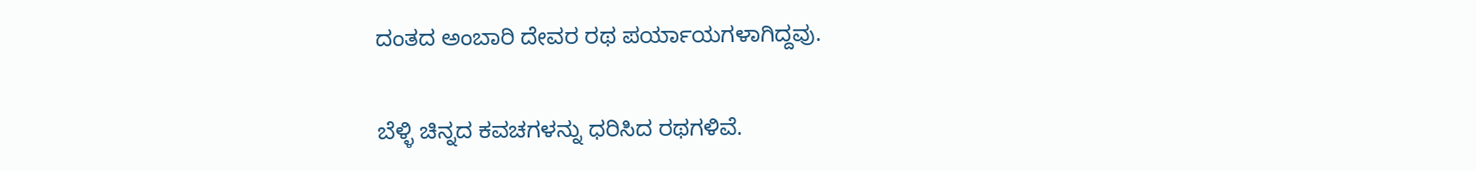ದಂತದ ಅಂಬಾರಿ ದೇವರ ರಥ ಪರ್ಯಾಯಗಳಾಗಿದ್ದವು.

ಬೆಳ್ಳಿ ಚಿನ್ನದ ಕವಚಗಳನ್ನು ಧರಿಸಿದ ರಥಗಳಿವೆ.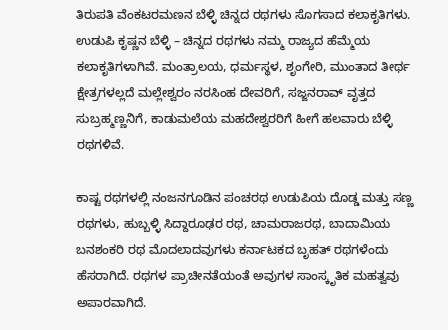ತಿರುಪತಿ ವೆಂಕಟರಮಣನ ಬೆಳ್ಳಿ ಚಿನ್ನದ ರಥಗಳು ಸೊಗಸಾದ ಕಲಾಕೃತಿಗಳು. ಉಡುಪಿ ಕೃಷ್ಣನ ಬೆಳ್ಳಿ – ಚಿನ್ನದ ರಥಗಳು ನಮ್ಮ ರಾಜ್ಯದ ಹೆಮ್ಮೆಯ ಕಲಾಕೃತಿಗಳಾಗಿವೆ. ಮಂತ್ರಾಲಯ, ಧರ್ಮಸ್ಥಳ, ಶೃಂಗೇರಿ, ಮುಂತಾದ ತೀರ್ಥ ಕ್ಷೇತ್ರಗಳಲ್ಲದೆ ಮಲ್ಲೇಶ್ವರಂ ನರಸಿಂಹ ದೇವರಿಗೆ, ಸಜ್ಜನರಾವ್ ವೃತ್ತದ ಸುಬ್ರಹ್ಮಣ್ಣನಿಗೆ, ಕಾಡುಮಲೆಯ ಮಹದೇಶ್ವರರಿಗೆ ಹೀಗೆ ಹಲವಾರು ಬೆಳ್ಳಿ ರಥಗಳಿವೆ.

ಕಾಷ್ಟ ರಥಗಳಲ್ಲಿ ನಂಜನಗೂಡಿನ ಪಂಚರಥ ಉಡುಪಿಯ ದೊಡ್ಡ ಮತ್ತು ಸಣ್ಣ ರಥಗಳು, ಹುಬ್ಬಳ್ಳಿ ಸಿದ್ದಾರೂಢರ ರಥ, ಚಾಮರಾಜರಥ, ಬಾದಾಮಿಯ ಬನಶಂಕರಿ ರಥ ಮೊದಲಾದವುಗಳು ಕರ್ನಾಟಕದ ಬೃಹತ್ ರಥಗಳೆಂದು ಹೆಸರಾಗಿದೆ. ರಥಗಳ ಪ್ರಾಚೀನತೆಯಂತೆ ಅವುಗಳ ಸಾಂಸ್ಕೃತಿಕ ಮಹತ್ವವು ಅಪಾರವಾಗಿದೆ.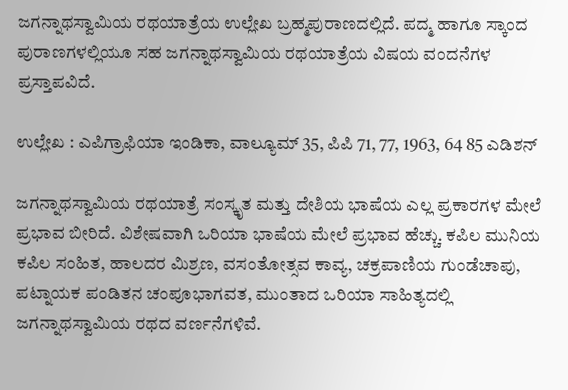ಜಗನ್ನಾಥಸ್ವಾಮಿಯ ರಥಯಾತ್ರೆಯ ಉಲ್ಲೇಖ ಬ್ರಹ್ಮಪುರಾಣದಲ್ಲಿದೆ. ಪದ್ಮ ಹಾಗೂ ಸ್ಕಾಂದ ಪುರಾಣಗಳಲ್ಲಿಯೂ ಸಹ ಜಗನ್ನಾಥಸ್ವಾಮಿಯ ರಥಯಾತ್ರೆಯ ವಿಷಯ ವಂದನೆಗಳ ಪ್ರಸ್ತಾಪವಿದೆ.

ಉಲ್ಲೇಖ : ಎಪಿಗ್ರಾಫಿಯಾ ಇಂಡಿಕಾ, ವಾಲ್ಯೂಮ್ 35, ಪಿಪಿ 71, 77, 1963, 64 85 ಎಡಿಶನ್‌

ಜಗನ್ನಾಥಸ್ವಾಮಿಯ ರಥಯಾತ್ರೆ ಸಂಸ್ಕೃತ ಮತ್ತು ದೇಶಿಯ ಭಾಷೆಯ ಎಲ್ಲ ಪ್ರಕಾರಗಳ ಮೇಲೆ ಪ್ರಭಾವ ಬೀರಿದೆ. ವಿಶೇಷವಾಗಿ ಒರಿಯಾ ಭಾಷೆಯ ಮೇಲೆ ಪ್ರಭಾವ ಹೆಚ್ಚು. ಕಪಿಲ ಮುನಿಯ ಕಪಿಲ ಸಂಹಿತ, ಹಾಲದರ ಮಿಶ್ರಣ, ವಸಂತೋತ್ಸವ ಕಾವ್ಯ, ಚಕ್ರಪಾಣಿಯ ಗುಂಡೆಚಾಪು, ಪಟ್ನಾಯಕ ಪಂಡಿತನ ಚಂಪೂಭಾಗವತ, ಮುಂತಾದ ಒರಿಯಾ ಸಾಹಿತ್ಯದಲ್ಲಿ ಜಗನ್ನಾಥಸ್ವಾಮಿಯ ರಥದ ವರ್ಣನೆಗಳಿವೆ.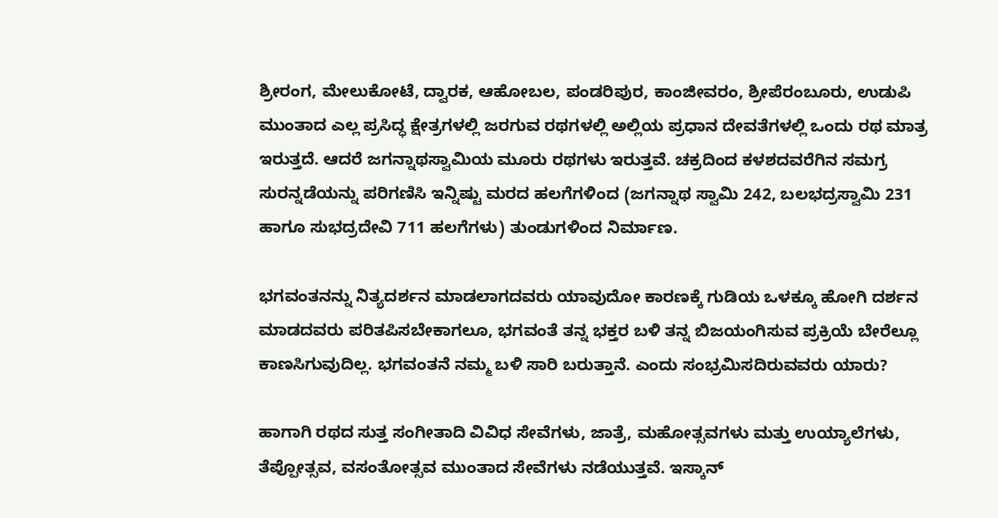ಶ್ರೀರಂಗ, ಮೇಲುಕೋಟೆ, ದ್ವಾರಕ, ಆಹೋಬಲ, ಪಂಡರಿಪುರ, ಕಾಂಜೀವರಂ, ಶ್ರೀಪೆರಂಬೂರು, ಉಡುಪಿ ಮುಂತಾದ ಎಲ್ಲ ಪ್ರಸಿದ್ಧ ಕ್ಷೇತ್ರಗಳಲ್ಲಿ ಜರಗುವ ರಥಗಳಲ್ಲಿ ಅಲ್ಲಿಯ ಪ್ರಧಾನ ದೇವತೆಗಳಲ್ಲಿ ಒಂದು ರಥ ಮಾತ್ರ ಇರುತ್ತದೆ. ಆದರೆ ಜಗನ್ನಾಥಸ್ವಾಮಿಯ ಮೂರು ರಥಗಳು ಇರುತ್ತವೆ. ಚಕ್ರದಿಂದ ಕಳಶದವರೆಗಿನ ಸಮಗ್ರ ಸುರನ್ನಡೆಯನ್ನು ಪರಿಗಣಿಸಿ ಇನ್ನಿಷ್ಟು ಮರದ ಹಲಗೆಗಳಿಂದ (ಜಗನ್ನಾಥ ಸ್ವಾಮಿ 242, ಬಲಭದ್ರಸ್ವಾಮಿ 231 ಹಾಗೂ ಸುಭದ್ರದೇವಿ 711 ಹಲಗೆಗಳು) ತುಂಡುಗಳಿಂದ ನಿರ್ಮಾಣ.

ಭಗವಂತನನ್ನು ನಿತ್ಯದರ್ಶನ ಮಾಡಲಾಗದವರು ಯಾವುದೋ ಕಾರಣಕ್ಕೆ ಗುಡಿಯ ಒಳಕ್ಕೂ ಹೋಗಿ ದರ್ಶನ ಮಾಡದವರು ಪರಿತಪಿಸಬೇಕಾಗಲೂ, ಭಗವಂತೆ ತನ್ನ ಭಕ್ತರ ಬಳಿ ತನ್ನ ಬಿಜಯಂಗಿಸುವ ಪ್ರಕ್ರಿಯೆ ಬೇರೆಲ್ಲೂ ಕಾಣಸಿಗುವುದಿಲ್ಲ. ಭಗವಂತನೆ ನಮ್ಮ ಬಳಿ ಸಾರಿ ಬರುತ್ತಾನೆ. ಎಂದು ಸಂಭ್ರಮಿಸದಿರುವವರು ಯಾರು?

ಹಾಗಾಗಿ ರಥದ ಸುತ್ತ ಸಂಗೀತಾದಿ ವಿವಿಧ ಸೇವೆಗಳು, ಜಾತ್ರೆ, ಮಹೋತ್ಸವಗಳು ಮತ್ತು ಉಯ್ಯಾಲೆಗಳು, ತೆಪ್ಪೋತ್ಸವ, ವಸಂತೋತ್ಸವ ಮುಂತಾದ ಸೇವೆಗಳು ನಡೆಯುತ್ತವೆ. ಇಸ್ಕಾನ್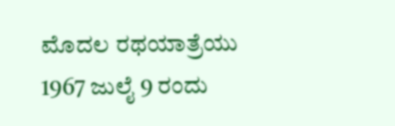ಮೊದಲ ರಥಯಾತ್ರೆಯು 1967 ಜುಲೈ 9 ರಂದು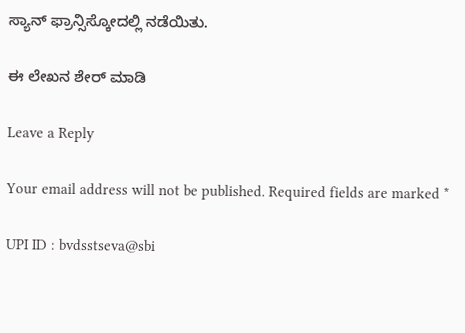ಸ್ಯಾನ್‌ ಫ್ರಾನ್ಸಿಸ್ಕೋದಲ್ಲಿ ನಡೆಯಿತು.

ಈ ಲೇಖನ ಶೇರ್ ಮಾಡಿ

Leave a Reply

Your email address will not be published. Required fields are marked *

UPI ID : bvdsstseva@sbi